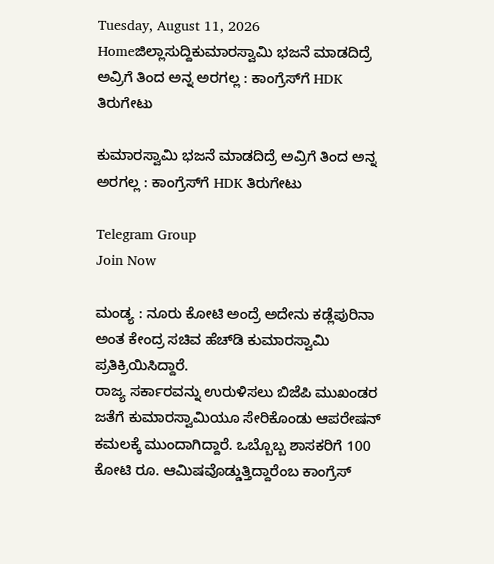Tuesday, August 11, 2026
Homeಜಿಲ್ಲಾಸುದ್ದಿಕುಮಾರಸ್ವಾಮಿ ಭಜನೆ ಮಾಡದಿದ್ರೆ ಅವ್ರಿಗೆ ತಿಂದ ಅನ್ನ ಅರಗಲ್ಲ : ಕಾಂಗ್ರೆಸ್‌ಗೆ HDK ತಿರುಗೇಟು

ಕುಮಾರಸ್ವಾಮಿ ಭಜನೆ ಮಾಡದಿದ್ರೆ ಅವ್ರಿಗೆ ತಿಂದ ಅನ್ನ ಅರಗಲ್ಲ : ಕಾಂಗ್ರೆಸ್‌ಗೆ HDK ತಿರುಗೇಟು

Telegram Group
Join Now

ಮಂಡ್ಯ : ನೂರು ಕೋಟಿ ಅಂದ್ರೆ ಅದೇನು ಕಡ್ಲೆಪುರಿನಾ ಅಂತ ಕೇಂದ್ರ ಸಚಿವ ಹೆಚ್‌ಡಿ ಕುಮಾರಸ್ವಾಮಿ ಪ್ರತಿಕ್ರಿಯಿಸಿದ್ದಾರೆ.
ರಾಜ್ಯ ಸರ್ಕಾರವನ್ನು ಉರುಳಿಸಲು ಬಿಜೆಪಿ ಮುಖಂಡರ ಜತೆಗೆ ಕುಮಾರಸ್ವಾಮಿಯೂ ಸೇರಿಕೊಂಡು ಆಪರೇಷನ್‌ ಕಮಲಕ್ಕೆ ಮುಂದಾಗಿದ್ದಾರೆ. ಒಬ್ಬೊಬ್ಬ ಶಾಸಕರಿಗೆ 100 ಕೋಟಿ ರೂ. ಆಮಿಷವೊಡ್ಡುತ್ತಿದ್ದಾರೆಂಬ ಕಾಂಗ್ರೆಸ್‌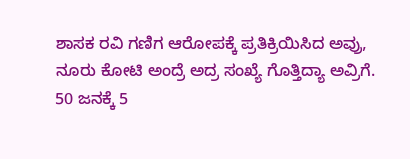ಶಾಸಕ ರವಿ ಗಣಿಗ ಆರೋಪಕ್ಕೆ ಪ್ರತಿಕ್ರಿಯಿಸಿದ ಅವ್ರು, ನೂರು ಕೋಟಿ ಅಂದ್ರೆ ಅದ್ರ ಸಂಖ್ಯೆ ಗೊತ್ತಿದ್ಯಾ ಅವ್ರಿಗೆ. 50 ಜನಕ್ಕೆ 5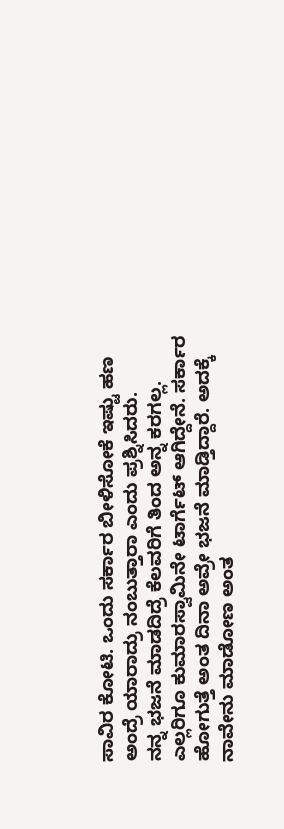ಸಾವಿರ ಕೋಟಿ. ಒಂದು ಸರ್ಕಾರ ಬೀಳಿಸೋಕೆ ಇಷ್ಟು ಹಣ ಅಂದ್ರೆ ಯಾರಾದ್ರು ನಂಬುತ್ತಾರಾ ಎಂದು ಪ್ರಶ್ನಿಸಿದರು.
ನನ್ನ ಭಜನೆ ಮಾಡದಿದ್ರೆ ಕೆಲವರಿಗೆ ತಿಂದ ಅನ್ನ ಕರಗಲ್ಲ. ಎಲ್ಲರಿಗೂ ಕುಮಾರಸ್ವಾಮಿನೇ ಟಾರ್ಗೆಟ್‌ ಆಗಿದ್ದೇನೆ. ಸರ್ಕಾರ ಹೋಗುತ್ತೆ ಅಂತ ದಿನಾ ಅವ್ರೇ ಭಜನೆ ಮಾಡ್ತಿದ್ದಾರೆ. ಅದಕ್ಕೆ ನಾವೇನು ಮಾಡೋಣ ಅಂತ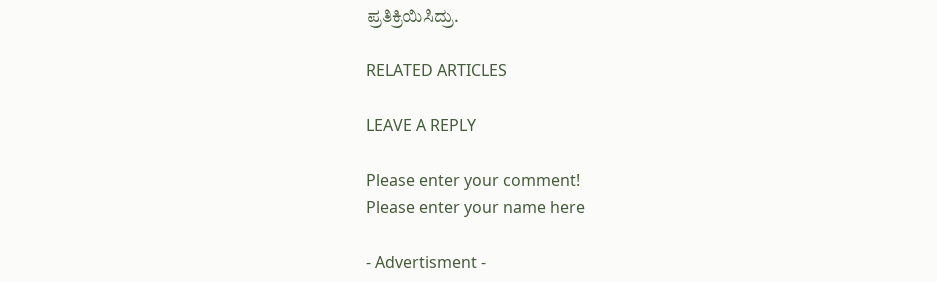ಪ್ರತಿಕ್ರಿಯಿಸಿದ್ರು.

RELATED ARTICLES

LEAVE A REPLY

Please enter your comment!
Please enter your name here

- Advertisment -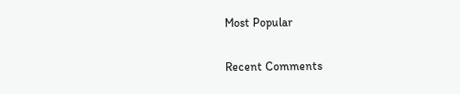Most Popular

Recent Comments